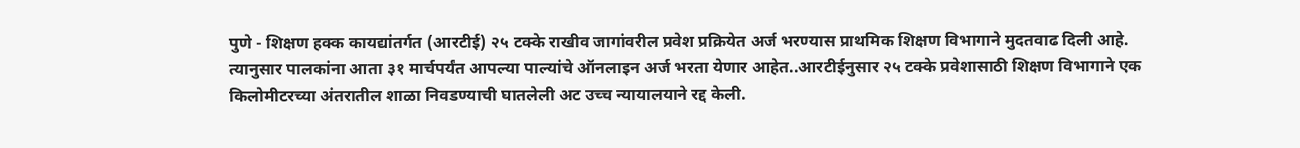पुणे - शिक्षण हक्क कायद्यांतर्गत (आरटीई) २५ टक्के राखीव जागांवरील प्रवेश प्रक्रियेत अर्ज भरण्यास प्राथमिक शिक्षण विभागाने मुदतवाढ दिली आहे. त्यानुसार पालकांना आता ३१ मार्चपर्यंत आपल्या पाल्यांचे ऑनलाइन अर्ज भरता येणार आहेत..आरटीईनुसार २५ टक्के प्रवेशासाठी शिक्षण विभागाने एक किलोमीटरच्या अंतरातील शाळा निवडण्याची घातलेली अट उच्च न्यायालयाने रद्द केली.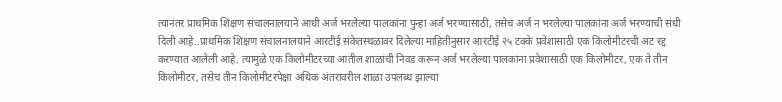त्यानंतर प्राथमिक शिक्षण संचालनालयाने आधी अर्ज भरलेल्या पालकांना पुन्हा अर्ज भरण्यासाठी, तसेच अर्ज न भरलेल्या पालकांना अर्ज भरण्याची संधी दिली आहे..प्राथमिक शिक्षण संचालनालयाने आरटीई संकेतस्थळावर दिलेल्या माहितीनुसार आरटीई २५ टक्के प्रवेशासाठी एक किलोमीटरची अट रद्द करण्यात आलेली आहे. त्यामुळे एक किलोमीटरच्या आतील शाळांची निवड करून अर्ज भरलेल्या पालकांना प्रवेशासाठी एक किलोमीटर, एक ते तीन किलोमीटर, तसेच तीन किलोमीटरपेक्षा अधिक अंतरावरील शाळा उपलब्ध झाल्या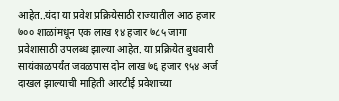आहेत..यंदा या प्रवेश प्रक्रियेसाठी राज्यातील आठ हजार ७०० शाळांमधून एक लाख १४ हजार ७८५ जागा प्रवेशासाठी उपलब्ध झाल्या आहेत. या प्रक्रियेत बुधवारी सायंकाळपर्यंत जवळपास दोन लाख ७६ हजार ९५४ अर्ज दाखल झाल्याची माहिती आरटीई प्रवेशाच्या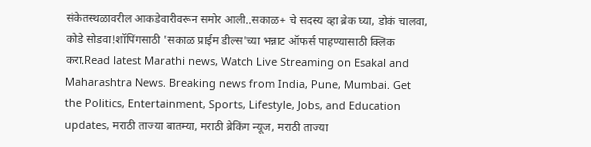संकेतस्थळावरील आकडेवारीवरून समोर आली..सकाळ+ चे सदस्य व्हा ब्रेक घ्या, डोकं चालवा, कोडे सोडवा!शॉपिंगसाठी 'सकाळ प्राईम डील्स'च्या भन्नाट ऑफर्स पाहण्यासाठी क्लिक करा.Read latest Marathi news, Watch Live Streaming on Esakal and Maharashtra News. Breaking news from India, Pune, Mumbai. Get the Politics, Entertainment, Sports, Lifestyle, Jobs, and Education updates, मराठी ताज्या बातम्या, मराठी ब्रेकिंग न्यूज, मराठी ताज्या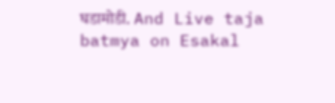घडामोडी. And Live taja batmya on Esakal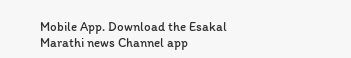Mobile App. Download the Esakal Marathi news Channel app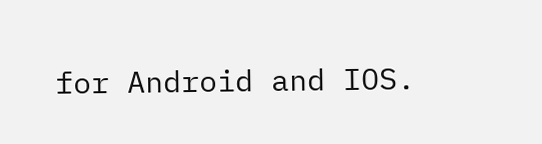for Android and IOS.